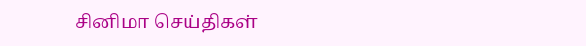சினிமா செய்திகள்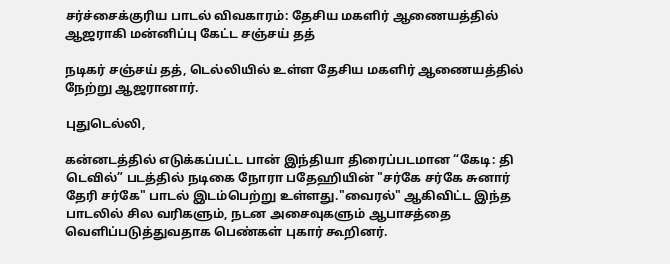சர்ச்சைக்குரிய பாடல் விவகாரம்: தேசிய மகளிர் ஆணையத்தில் ஆஜராகி மன்னிப்பு கேட்ட சஞ்சய் தத்

நடிகர் சஞ்சய் தத், டெல்லியில் உள்ள தேசிய மகளிர் ஆணையத்தில் நேற்று ஆஜரானார்.

புதுடெல்லி,

கன்னடத்தில் எடுக்கப்பட்ட பான் இந்தியா திரைப்படமான “கேடி: தி டெவில்” படத்தில் நடிகை நோரா பதேஹியின் "சர்கே சர்கே சுனார் தேரி சர்கே" பாடல் இடம்பெற்று உள்ளது."வைரல்" ஆகிவிட்ட இந்த பாடலில் சில வரிகளும், நடன அசைவுகளும் ஆபாசத்தை வெளிப்படுத்துவதாக பெண்கள் புகார் கூறினர்.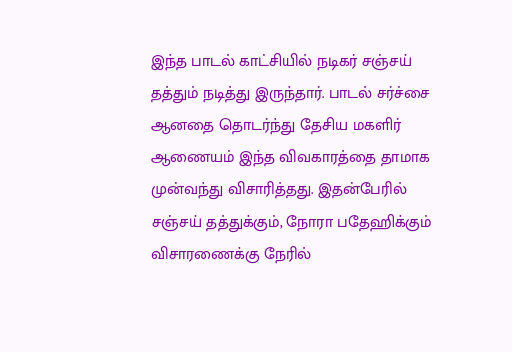இந்த பாடல் காட்சியில் நடிகர் சஞ்சய் தத்தும் நடித்து இருந்தார். பாடல் சர்ச்சை ஆனதை தொடர்ந்து தேசிய மகளிர் ஆணையம் இந்த விவகாரத்தை தாமாக முன்வந்து விசாரித்தது. இதன்பேரில் சஞ்சய் தத்துக்கும், நோரா பதேஹிக்கும் விசாரணைக்கு நேரில்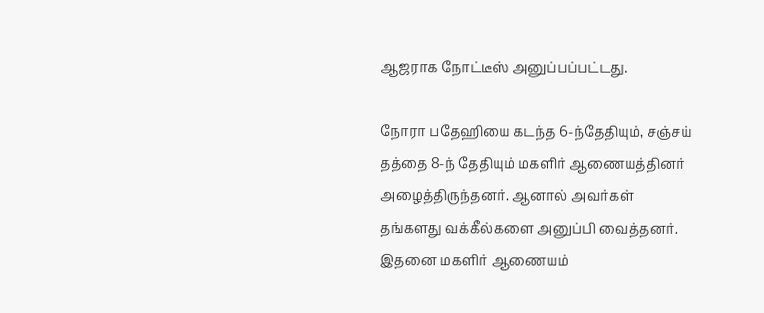ஆஜராக நோட்டீஸ் அனுப்பப்பட்டது.

நோரா பதேஹியை கடந்த 6-ந்தேதியும், சஞ்சய் தத்தை 8-ந் தேதியும் மகளிர் ஆணையத்தினர் அழைத்திருந்தனர். ஆனால் அவர்கள் தங்களது வக்கீல்களை அனுப்பி வைத்தனர். இதனை மகளிர் ஆணையம்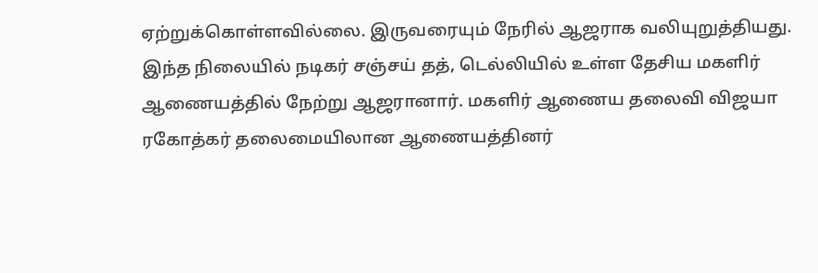ஏற்றுக்கொள்ளவில்லை. இருவரையும் நேரில் ஆஜராக வலியுறுத்தியது. இந்த நிலையில் நடிகர் சஞ்சய் தத், டெல்லியில் உள்ள தேசிய மகளிர் ஆணையத்தில் நேற்று ஆஜரானார். மகளிர் ஆணைய தலைவி விஜயா ரகோத்கர் தலைமையிலான ஆணையத்தினர்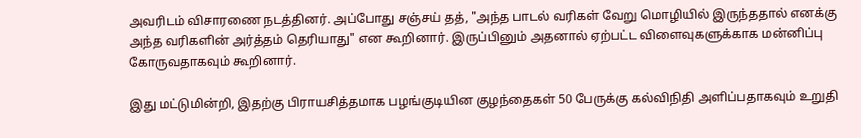அவரிடம் விசாரணை நடத்தினர். அப்போது சஞ்சய் தத், "அந்த பாடல் வரிகள் வேறு மொழியில் இருந்ததால் எனக்கு அந்த வரிகளின் அர்த்தம் தெரியாது" என கூறினார். இருப்பினும் அதனால் ஏற்பட்ட விளைவுகளுக்காக மன்னிப்பு கோருவதாகவும் கூறினார்.

இது மட்டுமின்றி, இதற்கு பிராயசித்தமாக பழங்குடியின குழந்தைகள் 50 பேருக்கு கல்விநிதி அளிப்பதாகவும் உறுதி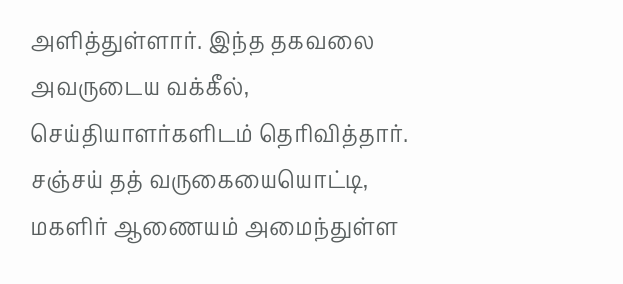அளித்துள்ளார். இந்த தகவலை அவருடைய வக்கீல், செய்தியாளர்களிடம் தெரிவித்தார். சஞ்சய் தத் வருகையையொட்டி, மகளிர் ஆணையம் அமைந்துள்ள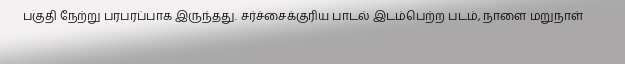பகுதி நேற்று பரபரப்பாக இருந்தது. சர்ச்சைக்குரிய பாடல் இடம்பெற்ற படம், நாளை மறுநாள்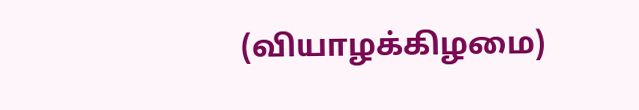(வியாழக்கிழமை)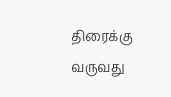திரைக்கு வருவது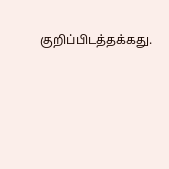குறிப்பிடத்தக்கது.